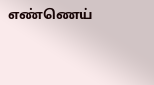எண்ணெய்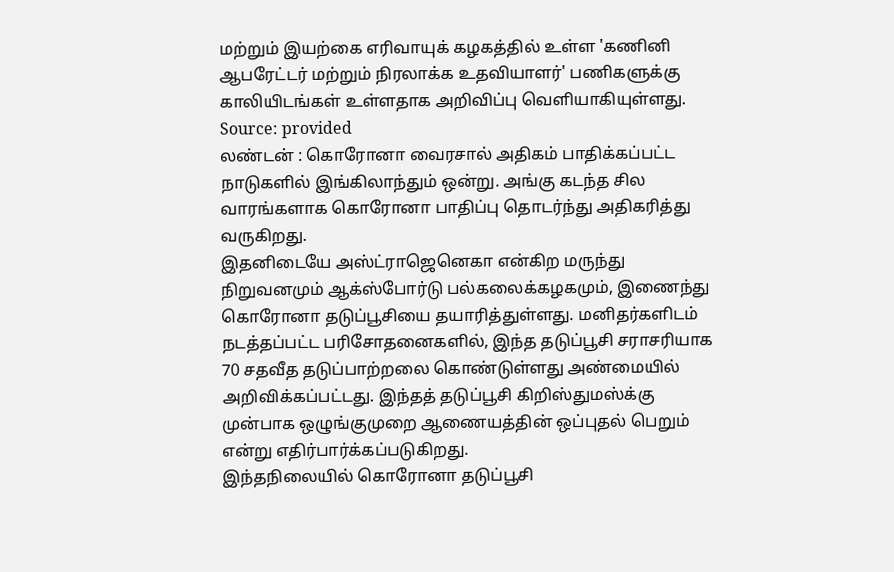மற்றும் இயற்கை எரிவாயுக் கழகத்தில் உள்ள 'கணினி ஆபரேட்டர் மற்றும் நிரலாக்க உதவியாளர்' பணிகளுக்கு காலியிடங்கள் உள்ளதாக அறிவிப்பு வெளியாகியுள்ளது.
Source: provided
லண்டன் : கொரோனா வைரசால் அதிகம் பாதிக்கப்பட்ட நாடுகளில் இங்கிலாந்தும் ஒன்று. அங்கு கடந்த சில வாரங்களாக கொரோனா பாதிப்பு தொடர்ந்து அதிகரித்து வருகிறது.
இதனிடையே அஸ்ட்ராஜெனெகா என்கிற மருந்து நிறுவனமும் ஆக்ஸ்போர்டு பல்கலைக்கழகமும், இணைந்து கொரோனா தடுப்பூசியை தயாரித்துள்ளது. மனிதர்களிடம் நடத்தப்பட்ட பரிசோதனைகளில், இந்த தடுப்பூசி சராசரியாக 70 சதவீத தடுப்பாற்றலை கொண்டுள்ளது அண்மையில் அறிவிக்கப்பட்டது. இந்தத் தடுப்பூசி கிறிஸ்துமஸ்க்கு முன்பாக ஒழுங்குமுறை ஆணையத்தின் ஒப்புதல் பெறும் என்று எதிர்பார்க்கப்படுகிறது.
இந்தநிலையில் கொரோனா தடுப்பூசி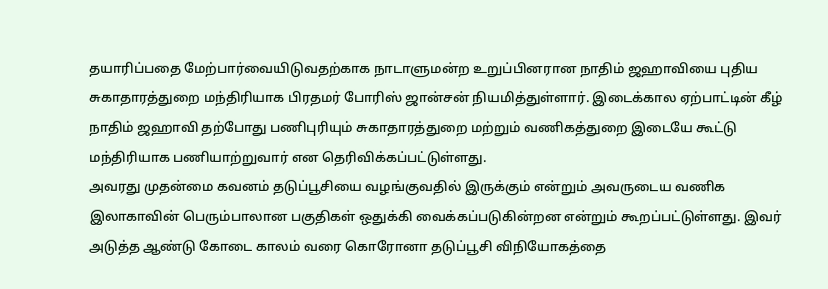தயாரிப்பதை மேற்பார்வையிடுவதற்காக நாடாளுமன்ற உறுப்பினரான நாதிம் ஜஹாவியை புதிய சுகாதாரத்துறை மந்திரியாக பிரதமர் போரிஸ் ஜான்சன் நியமித்துள்ளார். இடைக்கால ஏற்பாட்டின் கீழ் நாதிம் ஜஹாவி தற்போது பணிபுரியும் சுகாதாரத்துறை மற்றும் வணிகத்துறை இடையே கூட்டு மந்திரியாக பணியாற்றுவார் என தெரிவிக்கப்பட்டுள்ளது.
அவரது முதன்மை கவனம் தடுப்பூசியை வழங்குவதில் இருக்கும் என்றும் அவருடைய வணிக இலாகாவின் பெரும்பாலான பகுதிகள் ஒதுக்கி வைக்கப்படுகின்றன என்றும் கூறப்பட்டுள்ளது. இவர் அடுத்த ஆண்டு கோடை காலம் வரை கொரோனா தடுப்பூசி விநியோகத்தை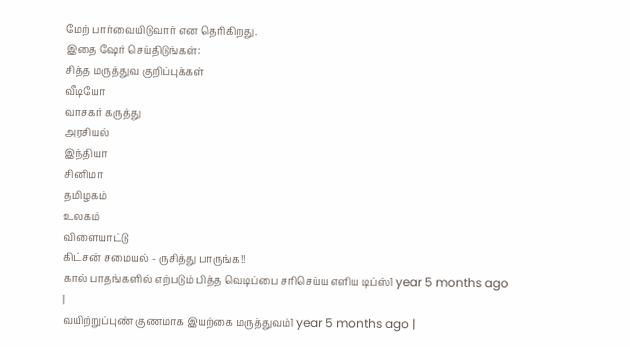மேற் பார்வையிடுவார் என தெரிகிறது.
இதை ஷேர் செய்திடுங்கள்:
சித்த மருத்துவ குறிப்புக்கள்
வீடியோ
வாசகர் கருத்து
அரசியல்
இந்தியா
சினிமா
தமிழகம்
உலகம்
விளையாட்டு
கிட்சன் சமையல் - ருசித்து பாருங்க!!
கால் பாதங்களில் எற்படும் பித்த வெடிப்பை சரிசெய்ய எளிய டிப்ஸ்1 year 5 months ago |
வயிற்றுப்புண் குணமாக இயற்கை மருத்துவம்1 year 5 months ago |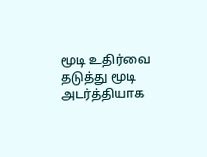மூடி உதிர்வை தடுத்து மூடி அடர்த்தியாக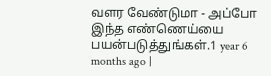வளர வேண்டுமா - அப்போ இந்த எண்ணெய்யை பயன்படுத்துங்கள்.1 year 6 months ago |